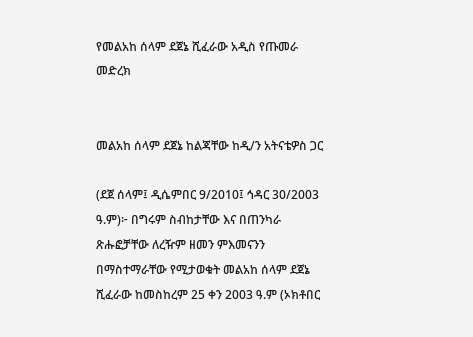የመልአከ ሰላም ደጀኔ ሺፈራው አዲስ የጡመራ መድረክ


መልአከ ሰላም ደጀኔ ከልጃቸው ከዲ/ን አትናቴዎስ ጋር

(ደጀ ሰላም፤ ዲሴምበር 9/2010፤ ኅዳር 30/2003 ዓ.ም)፦ በግሩም ስብከታቸው እና በጠንካራ ጽሑፎቻቸው ለረዥም ዘመን ምእመናንን በማስተማራቸው የሚታወቁት መልአከ ሰላም ደጀኔ ሺፈራው ከመስከረም 25 ቀን 2003 ዓ.ም (ኦክቶበር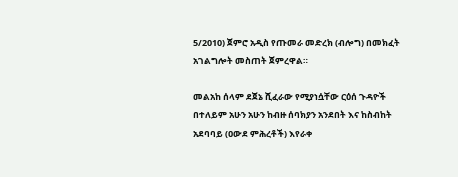5/2010) ጀምሮ አዲስ የጡመራ መድረክ (ብሎግ) በመክፈት አገልግሎት መስጠት ጀምረዋል።

መልአከ ሰላም ደጀኔ ሺፈራው የሚያነሷቸው ርዕሰ ጉዳዮች በተለይም አሁን አሁን ከብዙ ሰባክያን አንደበት እና ከስብከት አደባባይ (ዐውደ ምሕረቶች) እየራቀ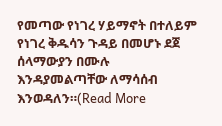የመጣው የነገረ ሃይማኖት በተለይም የነገረ ቅዱሳን ጉዳይ በመሆኑ ደጀ ሰላማውያን በሙሉ እንዳያመልጣቸው ለማሳሰብ እንወዳለን።(Read More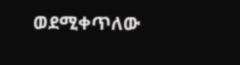ወደሚቀጥለው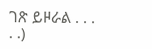ገጽ ይዞራል . . . . .)